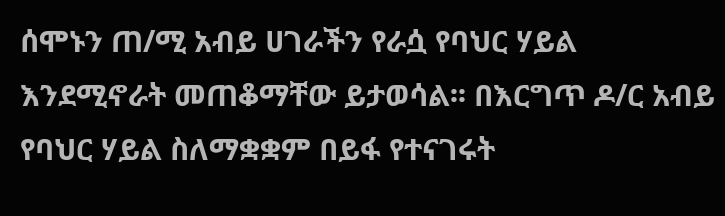ሰሞኑን ጠ/ሚ አብይ ሀገራችን የራሷ የባህር ሃይል እንደሚኖራት መጠቆማቸው ይታወሳል፡፡ በእርግጥ ዶ/ር አብይ የባህር ሃይል ስለማቋቋም በይፋ የተናገሩት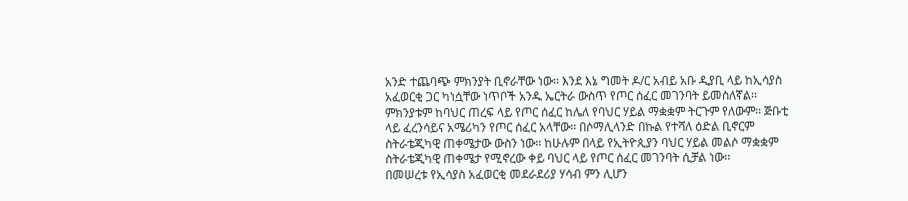አንድ ተጨባጭ ምክንያት ቢኖራቸው ነው፡፡ እንደ እኔ ግመት ዶ/ር አብይ አቡ ዲያቢ ላይ ከኢሳያስ አፈወርቂ ጋር ካነሷቸው ነጥቦች አንዱ ኤርትራ ውስጥ የጦር ሰፈር መገንባት ይመስለኛል፡፡ ምክንያቱም ከባህር ጠረፍ ላይ የጦር ሰፈር ከሌለ የባህር ሃይል ማቋቋም ትርጉም የለውም፡፡ ጅቡቲ ላይ ፈረንሳይና አሜሪካን የጦር ሰፈር አላቸው፡፡ በሶማሊላንድ በኩል የተሻለ ዕድል ቢኖርም ስትራቴጂካዊ ጠቀሜታው ውስን ነው፡፡ ከሁሉም በላይ የኢትዮጲያን ባህር ሃይል መልሶ ማቋቋም ስትራቴጂካዊ ጠቀሜታ የሚኖረው ቀይ ባህር ላይ የጦር ሰፈር መገንባት ሲቻል ነው፡፡
በመሠረቱ የኢሳያስ አፈወርቂ መደራደሪያ ሃሳብ ምን ሊሆን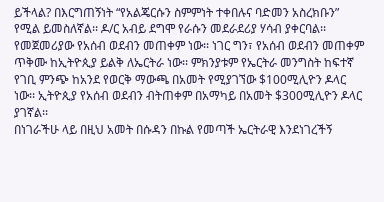ይችላል? በእርግጠኝነት “የአልጄርሱን ስምምነት ተቀበሉና ባድመን አስረክቡን” የሚል ይመስለኛል፡፡ ዶ/ር አብይ ደግሞ የራሱን መደራደሪያ ሃሳብ ያቀርባል፡፡ የመጀመሪያው የአሰብ ወደብን መጠቀም ነው፡፡ ነገር ግን፣ የአሰብ ወደብን መጠቀም ጥቅሙ ከኢትዮጲያ ይልቅ ለኤርትራ ነው፡፡ ምክንያቱም የኤርትራ መንግስት ከፍተኛ የገቢ ምንጭ ከአንደ የወርቅ ማውጫ በአመት የሚያገኘው $100ሚሊዮን ዶላር ነው፡፡ ኢትዮጲያ የአሰብ ወደብን ብትጠቀም በአማካይ በአመት $300ሚሊዮን ዶላር ያገኛል፡፡
በነገራችሁ ላይ በዚህ አመት በሱዳን በኩል የመጣች ኤርትራዊ እንደነገረችኝ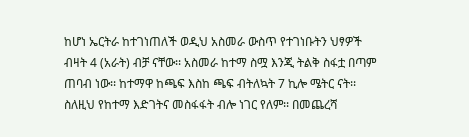ከሆነ ኤርትራ ከተገነጠለች ወዲህ አስመራ ውስጥ የተገነቡትን ህፃዎች ብዛት 4 (አራት) ብቻ ናቸው፡፡ አስመራ ከተማ ስሟ እንጂ ትልቅ ስፋቷ በጣም ጠባብ ነው፡፡ ከተማዋ ከጫፍ እስከ ጫፍ ብትለኳት 7 ኪሎ ሜትር ናት፡፡ ስለዚህ የከተማ እድገትና መስፋፋት ብሎ ነገር የለም፡፡ በመጨረሻ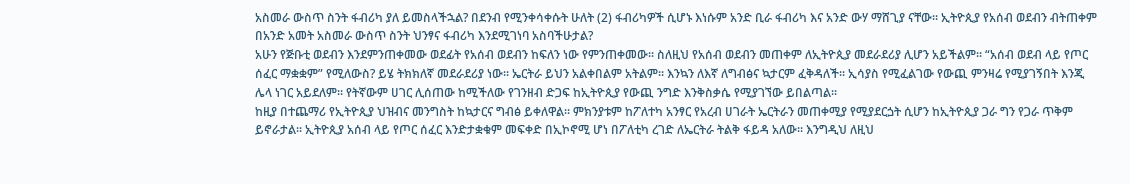አስመራ ውስጥ ስንት ፋብሪካ ያለ ይመስላችኋል? በደንብ የሚንቀሳቀሱት ሁለት (2) ፋብሪካዎች ሲሆኑ እነሱም አንድ ቢራ ፋብሪካ እና አንድ ውሃ ማሸጊያ ናቸው፡፡ ኢትዮጲያ የአሰብ ወደብን ብትጠቀም በአንድ አመት አስመራ ውስጥ ስንት ህንፃና ፋብሪካ እንደሚገነባ አስባችሁታል?
አሁን የጅቡቲ ወደብን እንደምንጠቀመው ወደፊት የአሰብ ወደብን ከፍለን ነው የምንጠቀመው፡፡ ስለዚህ የአሰብ ወደብን መጠቀም ለኢትዮጲያ መደራደሪያ ሊሆን አይችልም፡፡ “አሰብ ወደብ ላይ የጦር ሰፈር ማቋቋም” የሚለውስ? ይሄ ትክክለኛ መደራደሪያ ነው፡፡ ኤርትራ ይህን አልቀበልም አትልም፡፡ እንኳን ለእኛ ለግብፅና ኳታርም ፈቅዳለች፡፡ ኢሳያስ የሚፈልገው የውጪ ምንዛሬ የሚያገኝበት እንጂ ሌላ ነገር አይደለም፡፡ የትኛውም ሀገር ሊሰጠው ከሚችለው የገንዘብ ድጋፍ ከኢትዮጲያ የውጪ ንግድ እንቅስቃሴ የሚያገኘው ይበልጣል፡፡
ከዚያ በተጨማሪ የኢትዮጲያ ህዝብና መንግስት ከኳታርና ግብፅ ይቀለዋል፡፡ ምክንያቱም ከፖለተካ አንፃር የአረብ ሀገራት ኤርትራን መጠቀሚያ የሚያደርጏት ሲሆን ከኢትዮጲያ ጋራ ግን የጋራ ጥቅም ይኖራታል፡፡ ኢትዮጲያ አሰብ ላይ የጦር ሰፈር እንድታቋቁም መፍቀድ በኢኮኖሚ ሆነ በፖለቲካ ረገድ ለኤርትራ ትልቅ ፋይዳ አለው፡፡ እንግዲህ ለዚህ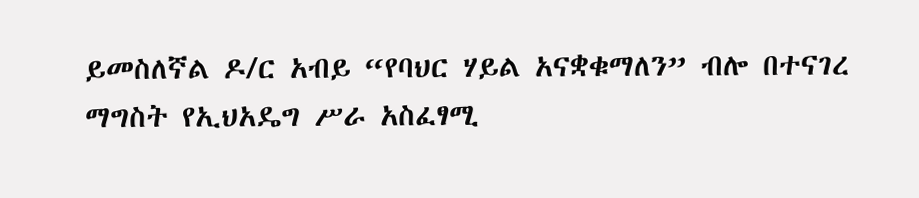ይመስለኛል ዶ/ር አብይ “የባህር ሃይል አናቋቁማለን” ብሎ በተናገረ ማግስት የኢህአዴግ ሥራ አስፈፃሚ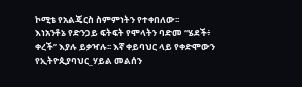ኮሚቴ የአልጄርስ ስምምነትን የተቀበለው፡፡
እነአንቶኔ የድንጋይ ፍትፍት የሞላትን ባድመ “ሄደች፥ ቀረች” እያሉ ይቃዣሉ፡፡ እኛ ቀይባህር ላይ የቀድሞውን የኢትዮጲያባህር_ሃይል መልሰን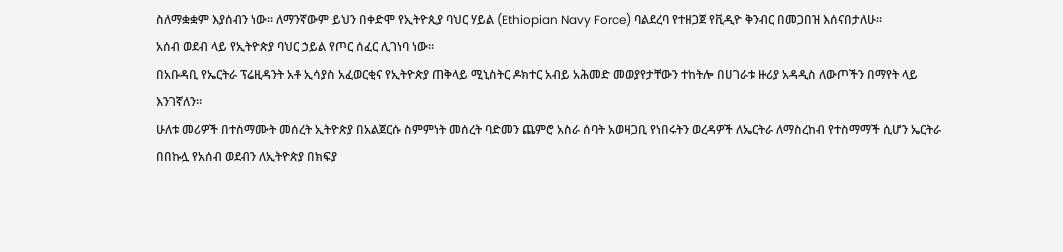ስለማቋቋም እያሰብን ነው፡፡ ለማንኛውም ይህን በቀድሞ የኢትዮጲያ ባህር ሃይል (Ethiopian Navy Force) ባልደረባ የተዘጋጀ የቪዲዮ ቅንብር በመጋበዝ እሰናበታለሁ፡፡
አሰብ ወደብ ላይ የኢትዮጵያ ባህር ኃይል የጦር ሰፈር ሊገነባ ነው።
በአቡዳቢ የኤርትራ ፕሬዚዳንት አቶ ኢሳያስ አፈወርቂና የኢትዮጵያ ጠቅላይ ሚኒስትር ዶክተር አብይ አሕመድ መወያየታቸውን ተከትሎ በሀገራቱ ዙሪያ አዳዲስ ለውጦችን በማየት ላይ እንገኛለን።
ሁለቱ መሪዎች በተስማሙት መሰረት ኢትዮጵያ በአልጀርሱ ስምምነት መሰረት ባድመን ጨምሮ አስራ ሰባት አወዛጋቢ የነበሩትን ወረዳዎች ለኤርትራ ለማስረከብ የተስማማች ሲሆን ኤርትራ በበኩሏ የአሰብ ወደብን ለኢትዮጵያ በክፍያ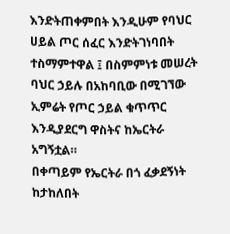እንድትጠቀምበት እንዲሁም የባህር ሀይል ጦር ሰፈር እንድትገነባበት ተስማምተዋል ፤ በስምምነቱ መሠረት ባህር ኃይሉ በአከባቢው በሚገኘው ኢምሬት የጦር ኃይል ቁጥጥር እንዲያደርግ ዋስትና ከኤርትራ አግኝቷል።
በቀጣይም የኤርትራ በጎ ፈቃደኝነት ከታከለበት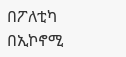በፖለቲካ በኢኮኖሚ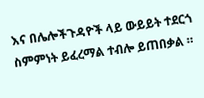እና በሌሎችጉዳዮች ላይ ውይይት ተደርጎ ስምምነት ይፈረማል ተብሎ ይጠበቃል ።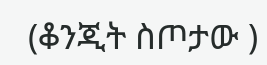(ቆንጂት ስጦታው )